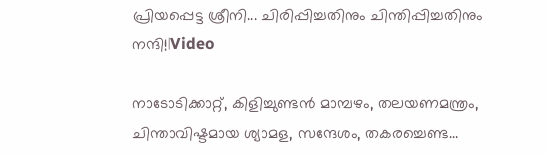പ്രിയപ്പെട്ട ശ്രീനി... ചിരിപ്പിച്ചതിനും ചിന്തിപ്പിച്ചതിനും നന്ദി!|Video

നാടോടിക്കാറ്റ്, കിളിച്ചുണ്ടൻ മാമ്പഴം, തലയണമന്ത്രം, ചിന്താവിഷ്ടമായ ശ്യാമള, സന്ദേശം, തകരച്ചെണ്ട...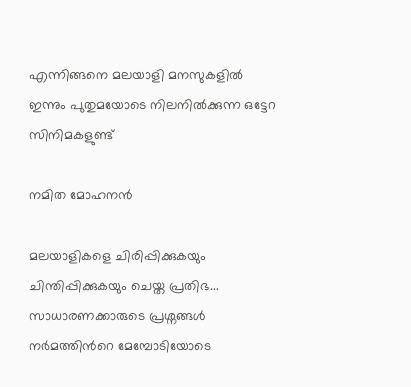എന്നിങ്ങനെ മലയാളി മനസുകളിൽ ഇന്നും പുതുമയോടെ നിലനിൽക്കുന്ന ഒട്ടേറ സിനിമകളുണ്ട്

നമിത മോഹനൻ

മലയാളികളെ ചിരിപ്പിക്കുകയും ചിന്തിപ്പിക്കുകയും ചെയ്ത പ്രതിഭ... സാധാരണക്കാരുടെ പ്രശ്നങ്ങൾ നർമത്തിന്‍റെ മേമ്പോടിയോടെ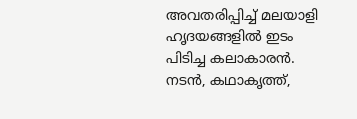അവതരിപ്പിച്ച് മലയാളി ഹൃദയങ്ങളിൽ ഇടം പിടിച്ച കലാകാരൻ. നടൻ, കഥാകൃത്ത്,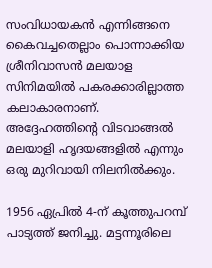സംവിധായകൻ എന്നിങ്ങനെ കൈവച്ചതെല്ലാം പൊന്നാക്കിയ ശ്രീനിവാസൻ മലയാള സിനിമയിൽ പകരക്കാരില്ലാത്ത കലാകാരനാണ്. അദ്ദേഹത്തിന്‍റെ വിടവാങ്ങൽ മലയാളി ഹൃദയങ്ങളിൽ എന്നും ഒരു മുറിവായി നിലനിൽക്കും.

1956 ഏപ്രിൽ 4-ന് കൂത്തുപറമ്പ് പാട്യത്ത് ജനിച്ചു. മട്ടന്നൂരിലെ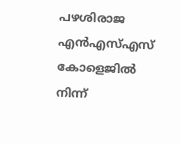പഴശിരാജ എൻഎസ്എസ് കോളെജിൽ നിന്ന്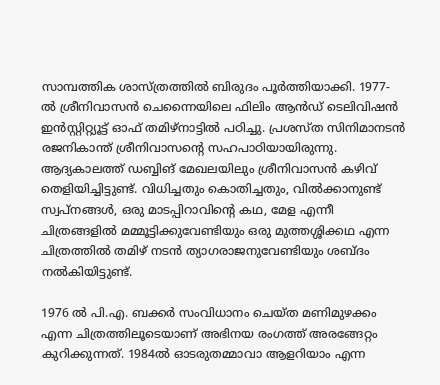സാമ്പത്തിക ശാസ്ത്രത്തിൽ ബിരുദം പൂർത്തിയാക്കി. 1977- ൽ ശ്രീനിവാസൻ ചെന്നൈയിലെ ഫിലിം ആൻഡ് ടെലിവിഷൻ ഇൻസ്റ്റിറ്റ്യൂട്ട് ഓഫ് തമിഴ്‌നാട്ടിൽ പഠിച്ചു. പ്രശസ്ത സിനിമാനടൻ രജനികാന്ത് ശ്രീനിവാസന്‍റെ സഹപാഠിയായിരുന്നു. ആദ്യകാലത്ത് ഡബ്ബിങ് മേഖലയിലും ശ്രീനിവാസൻ കഴിവ് തെളിയിച്ചിട്ടുണ്ട്. വിധിച്ചതും കൊതിച്ചതും, വിൽക്കാനുണ്ട് സ്വപ്നങ്ങൾ, ഒരു മാടപ്പിറാവിന്‍റെ കഥ, മേള എന്നീ ചിത്രങ്ങളിൽ മമ്മൂട്ടിക്കുവേണ്ടിയും ഒരു മുത്തശ്ശിക്കഥ എന്ന ചിത്രത്തിൽ തമിഴ് നടൻ ത്യാഗരാജനുവേണ്ടിയും ശബ്ദം നൽകിയിട്ടുണ്ട്.

1976 ൽ പി.എ. ബക്കർ സം‌വിധാനം ചെയ്ത മണിമുഴക്കം എന്ന ചിത്രത്തിലൂടെയാണ് അഭിനയ രംഗത്ത് അരങ്ങേറ്റം കുറിക്കുന്നത്. 1984ല്‍ ഓടരുതമ്മാവാ ആളറിയാം എന്ന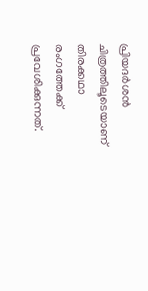പ്രിയദര്‍ശന്‍ ചിത്രത്തിലൂടെയാണ് തിരക്കഥാ രംഗത്തേക്ക് പ്രവേശിക്കുന്നത്.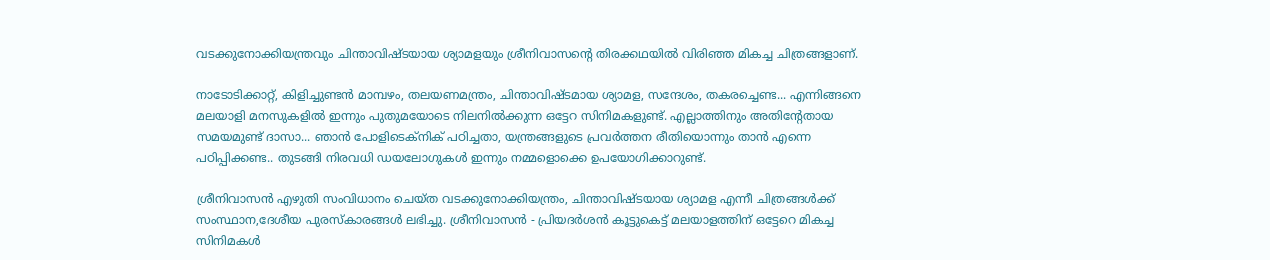വടക്കുനോക്കിയന്ത്രവും ചിന്താവിഷ്ടയായ ശ്യാമളയും ശ്രീനിവാസന്‍റെ തിരക്കഥയിൽ വിരിഞ്ഞ മികച്ച ചിത്രങ്ങളാണ്.

നാടോടിക്കാറ്റ്, കിളിച്ചുണ്ടൻ മാമ്പഴം, തലയണമന്ത്രം, ചിന്താവിഷ്ടമായ ശ്യാമള, സന്ദേശം, തകരച്ചെണ്ട... എന്നിങ്ങനെ മലയാളി മനസുകളിൽ ഇന്നും പുതുമയോടെ നിലനിൽക്കുന്ന ഒട്ടേറ സിനിമകളുണ്ട്. എല്ലാത്തിനും അതിന്‍റേതായ സമയമുണ്ട് ദാസാ... ഞാൻ പോളിടെക്നിക് പഠിച്ചതാ, യന്ത്രങ്ങളുടെ പ്രവർത്തന രീതിയൊന്നും താൻ എന്നെ പഠിപ്പിക്കണ്ട.. തുടങ്ങി നിരവധി ഡ‍യലോഗുകൾ ഇന്നും നമ്മളൊക്കെ ഉപയോഗിക്കാറുണ്ട്.

ശ്രീനിവാസൻ എഴുതി സംവിധാനം ചെയ്ത വടക്കുനോക്കിയന്ത്രം, ചിന്താവിഷ്ടയായ ശ്യാമള എന്നീ ചിത്രങ്ങൾക്ക് സംസ്ഥാന,ദേശീയ പുരസ്കാരങ്ങൾ ലഭിച്ചു. ശ്രീനിവാസൻ - പ്രിയദർശൻ കൂട്ടുകെട്ട് മലയാളത്തിന് ഒട്ടേറെ മികച്ച സിനിമകൾ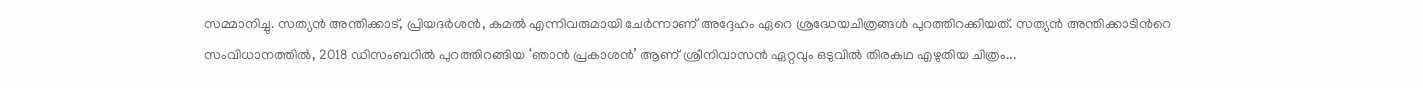സമ്മാനിച്ചു. സത്യൻ അന്തിക്കാട്, പ്രിയദർശൻ, കമൽ എന്നിവരുമായി ചേർന്നാണ് അദ്ദേഹം ഏറെ ശ്രദ്ധേയചിത്രങ്ങൾ പുറത്തിറക്കിയത്. സത്യൻ അന്തിക്കാടിന്‍റെ സംവിധാനത്തിൽ, 2018 ഡിസംബറിൽ പുറത്തിറങ്ങിയ ‘ഞാൻ പ്രകാശൻ’ ആണ് ശ്രീനിവാസൻ ഏറ്റവും ഒടുവിൽ തിരകഥ എഴുതിയ ചിത്രം...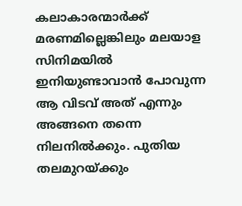കലാകാരന്മാർക്ക് മരണമില്ലെങ്കിലും മലയാള സിനിമയിൽ ഇനിയുണ്ടാവാൻ പോവുന്ന ആ വിടവ് അത് എന്നും അങ്ങനെ തന്നെ നിലനിൽക്കും. പുതിയ തലമുറയ്ക്കും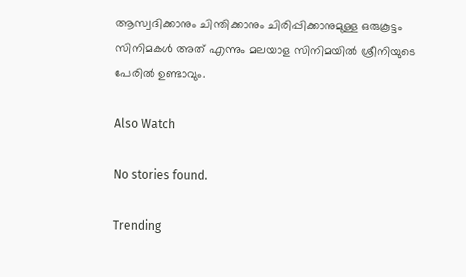ആസ്വദിക്കാനും ചിന്തിക്കാനും ചിരിപ്പിക്കാനുമുള്ള ഒരുകൂട്ടം സിനിമകൾ അത് എന്നും മലയാള സിനിമയിൽ ശ്രീനിയുടെ പേരിൽ ഉണ്ടാവും.

Also Watch

No stories found.

Trending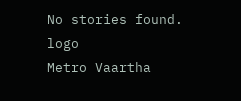No stories found.
logo
Metro Vaartha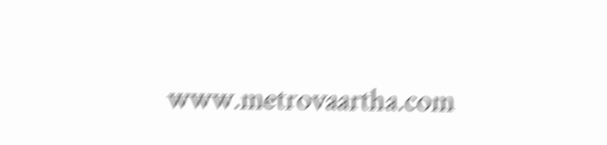www.metrovaartha.com